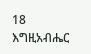18 እግዚአብሔር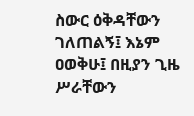ስውር ዕቅዳቸውን ገለጠልኝ፤ እኔም ዐወቅሁ፤ በዚያን ጊዜ ሥራቸውን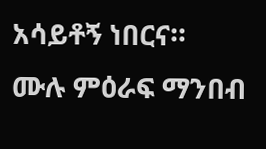አሳይቶኝ ነበርና።
ሙሉ ምዕራፍ ማንበብ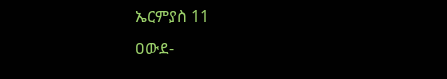ኤርምያስ 11
ዐውደ-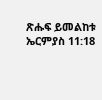ጽሑፍ ይመልከቱ ኤርምያስ 11:18